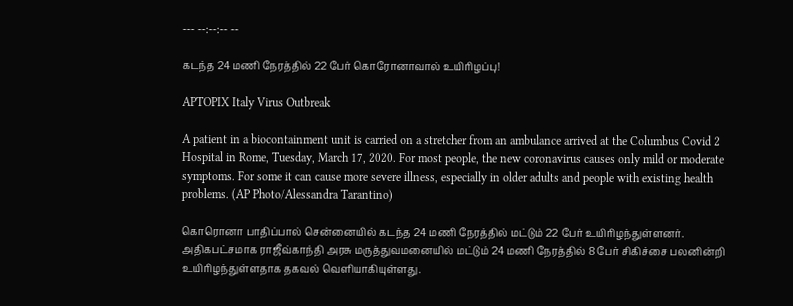--- --:--:-- --

கடந்த 24 மணி நேரத்தில் 22 பேர் கொரோனாவால் உயிரிழப்பு!

APTOPIX Italy Virus Outbreak

A patient in a biocontainment unit is carried on a stretcher from an ambulance arrived at the Columbus Covid 2 Hospital in Rome, Tuesday, March 17, 2020. For most people, the new coronavirus causes only mild or moderate symptoms. For some it can cause more severe illness, especially in older adults and people with existing health problems. (AP Photo/Alessandra Tarantino)

கொரொனா பாதிப்பால் சென்னையில் கடந்த 24 மணி நேரத்தில் மட்டும் 22 பேர் உயிரிழந்துள்ளனர். அதிகபட்சமாக ராஜீவ்காந்தி அரசு மருத்துவமனையில் மட்டும் 24 மணி நேரத்தில் 8 பேர் சிகிச்சை பலனின்றி உயிரிழந்துள்ளதாக தகவல் வெளியாகியுள்ளது.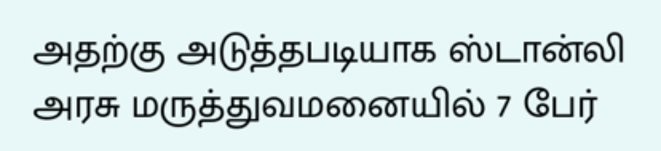அதற்கு அடுத்தபடியாக ஸ்டான்லி அரசு மருத்துவமனையில் 7 பேர்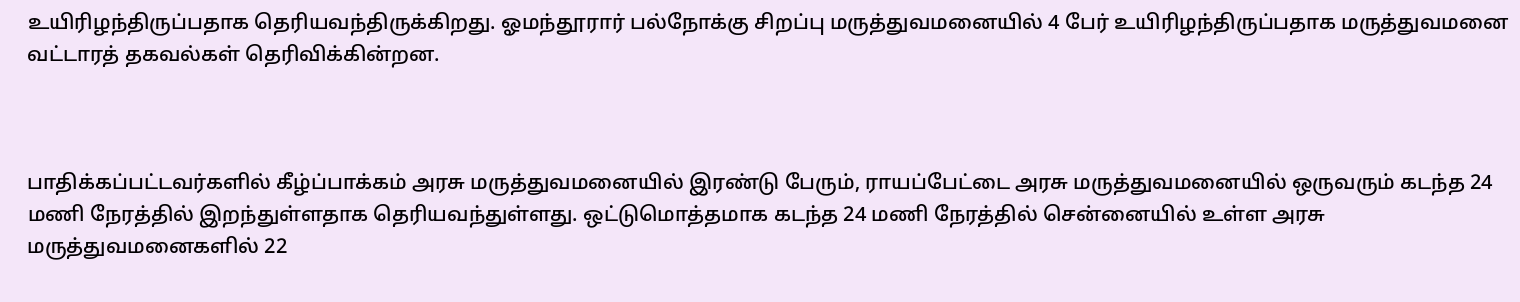உயிரிழந்திருப்பதாக தெரியவந்திருக்கிறது. ஓமந்தூரார் பல்நோக்கு சிறப்பு மருத்துவமனையில் 4 பேர் உயிரிழந்திருப்பதாக மருத்துவமனை வட்டாரத் தகவல்கள் தெரிவிக்கின்றன.



பாதிக்கப்பட்டவர்களில் கீழ்ப்பாக்கம் அரசு மருத்துவமனையில் இரண்டு பேரும், ராயப்பேட்டை அரசு மருத்துவமனையில் ஒருவரும் கடந்த 24 மணி நேரத்தில் இறந்துள்ளதாக தெரியவந்துள்ளது. ஒட்டுமொத்தமாக கடந்த 24 மணி நேரத்தில் சென்னையில் உள்ள அரசு மருத்துவமனைகளில் 22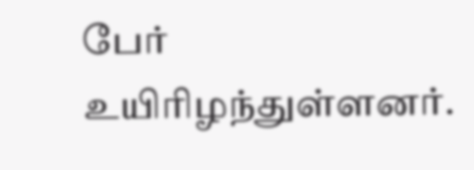பேர் உயிரிழந்துள்ளனர்.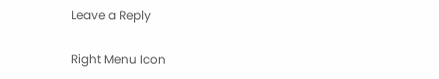Leave a Reply

Right Menu Icon